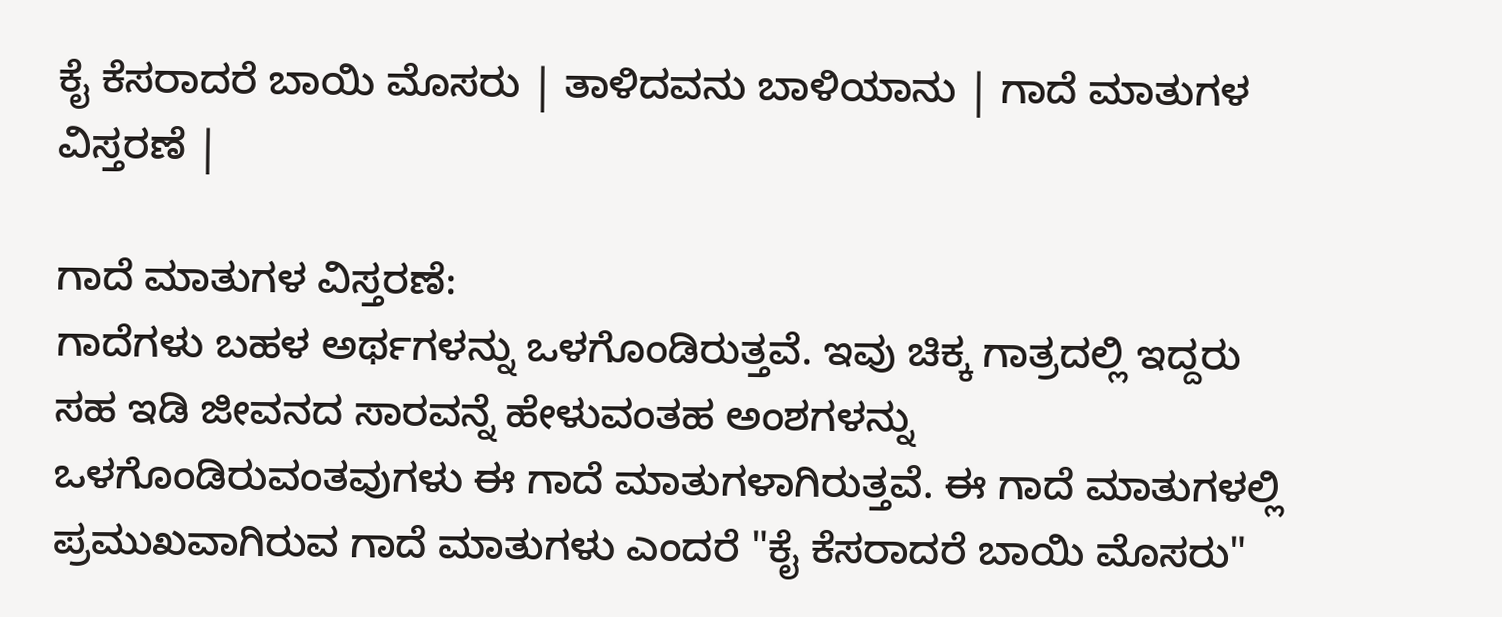ಕೈ ಕೆಸರಾದರೆ ಬಾಯಿ ಮೊಸರು | ತಾಳಿದವನು ಬಾಳಿಯಾನು | ಗಾದೆ ಮಾತುಗಳ ವಿಸ್ತರಣೆ |

ಗಾದೆ ಮಾತುಗಳ ವಿಸ್ತರಣೆ:
ಗಾದೆಗಳು ಬಹಳ ಅರ್ಥಗಳನ್ನು ಒಳಗೊಂಡಿರುತ್ತವೆ. ಇವು ಚಿಕ್ಕ ಗಾತ್ರದಲ್ಲಿ ಇದ್ದರು ಸಹ ಇಡಿ ಜೀವನದ ಸಾರವನ್ನೆ ಹೇಳುವಂತಹ ಅಂಶಗಳನ್ನು ಒಳಗೊಂಡಿರುವಂತವುಗಳು ಈ ಗಾದೆ ಮಾತುಗಳಾಗಿರುತ್ತವೆ. ಈ ಗಾದೆ ಮಾತುಗಳಲ್ಲಿ ಪ್ರಮುಖವಾಗಿರುವ ಗಾದೆ ಮಾತುಗಳು ಎಂದರೆ "ಕೈ ಕೆಸರಾದರೆ ಬಾಯಿ ಮೊಸರು"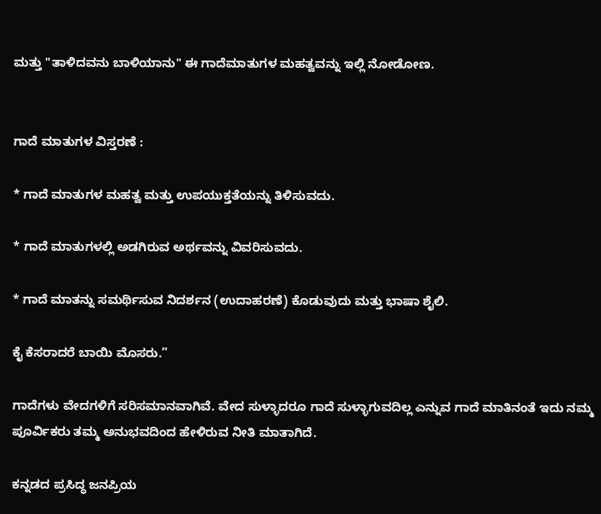ಮತ್ತು "ತಾಳಿದವನು ಬಾಳಿಯಾನು" ಈ ಗಾದೆಮಾತುಗಳ ಮಹತ್ವವನ್ನು ಇಲ್ಲಿ ನೋಡೋಣ.


ಗಾದೆ ಮಾತುಗಳ ವಿಸ್ತರಣೆ :

* ಗಾದೆ ಮಾತುಗಳ ಮಹತ್ವ ಮತ್ತು ಉಪಯುಕ್ತತೆಯನ್ನು ತಿಳಿಸುವದು.

* ಗಾದೆ ಮಾತುಗಳಲ್ಲಿ ಅಡಗಿರುವ ಅರ್ಥವನ್ನು ವಿವರಿಸುವದು.

* ಗಾದೆ ಮಾತನ್ನು ಸಮರ್ಥಿಸುವ ನಿದರ್ಶನ (ಉದಾಹರಣೆ) ಕೊಡುವುದು ಮತ್ತು ಭಾಷಾ ಶೈಲಿ.

ಕೈ ಕೆಸರಾದರೆ ಬಾಯಿ ಮೊಸರು.”

ಗಾದೆಗಳು ವೇದಗಳಿಗೆ ಸರಿಸಮಾನವಾಗಿವೆ. ವೇದ ಸುಳ್ಳಾದರೂ ಗಾದೆ ಸುಳ್ಳಾಗುವದಿಲ್ಲ ಎನ್ನುವ ಗಾದೆ ಮಾತಿನಂತೆ ಇದು ನಮ್ಮ ಪೂರ್ವಿಕರು ತಮ್ಮ ಅನುಭವದಿಂದ ಹೇಳಿರುವ ನೀತಿ ಮಾತಾಗಿದೆ.

ಕನ್ನಡದ ಪ್ರಸಿದ್ಧ ಜನಪ್ರಿಯ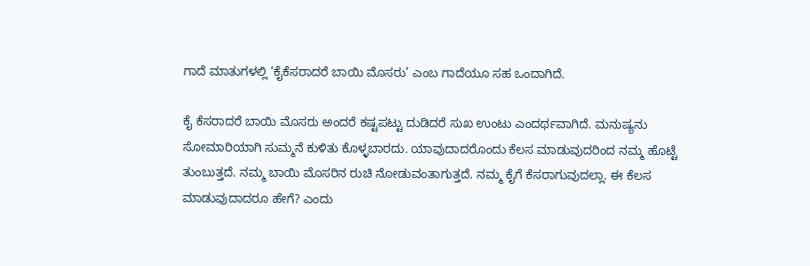ಗಾದೆ ಮಾತುಗಳಲ್ಲಿ ‘ಕೈಕೆಸರಾದರೆ ಬಾಯಿ ಮೊಸರು’ ಎಂಬ ಗಾದೆಯೂ ಸಹ ಒಂದಾಗಿದೆ.

ಕೈ ಕೆಸರಾದರೆ ಬಾಯಿ ಮೊಸರು ಅಂದರೆ ಕಷ್ಟಪಟ್ಟು ದುಡಿದರೆ ಸುಖ ಉಂಟು ಎಂದರ್ಥವಾಗಿದೆ. ಮನುಷ್ಯನು ಸೋಮಾರಿಯಾಗಿ ಸುಮ್ಮನೆ ಕುಳಿತು ಕೊಳ್ಳಬಾರದು. ಯಾವುದಾದರೊಂದು ಕೆಲಸ ಮಾಡುವುದರಿಂದ ನಮ್ಮ ಹೊಟ್ಟೆ ತುಂಬುತ್ತದೆ. ನಮ್ಮ ಬಾಯಿ ಮೊಸರಿನ ರುಚಿ ನೋಡುವಂತಾಗುತ್ತದೆ. ನಮ್ಮ ಕೈಗೆ ಕೆಸರಾಗುವುದಲ್ಲಾ. ಈ ಕೆಲಸ ಮಾಡುವುದಾದರೂ ಹೇಗೆ? ಎಂದು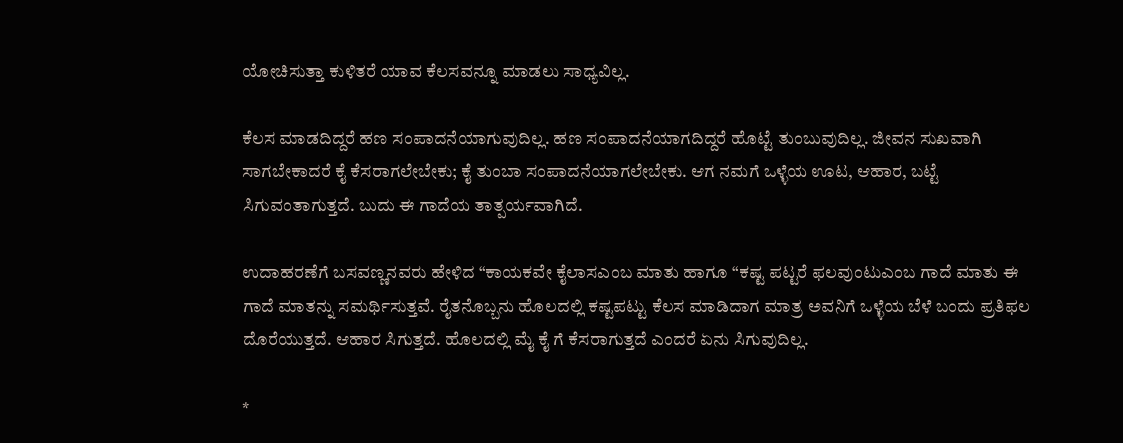ಯೋಚಿಸುತ್ತಾ ಕುಳಿತರೆ ಯಾವ ಕೆಲಸವನ್ನೂ ಮಾಡಲು ಸಾಧ್ಯವಿಲ್ಲ.

ಕೆಲಸ ಮಾಡದಿದ್ದರೆ ಹಣ ಸಂಪಾದನೆಯಾಗುವುದಿಲ್ಲ. ಹಣ ಸಂಪಾದನೆಯಾಗದಿದ್ದರೆ ಹೊಟ್ಟೆ ತುಂಬುವುದಿಲ್ಲ. ಜೀವನ ಸುಖವಾಗಿ ಸಾಗಬೇಕಾದರೆ ಕೈ ಕೆಸರಾಗಲೇಬೇಕು; ಕೈ ತುಂಬಾ ಸಂಪಾದನೆಯಾಗಲೇಬೇಕು. ಆಗ ನಮಗೆ ಒಳ್ಳೆಯ ಊಟ, ಆಹಾರ, ಬಟ್ಟೆ ಸಿಗುವಂತಾಗುತ್ತದೆ. ಬುದು ಈ ಗಾದೆಯ ತಾತ್ಪರ್ಯವಾಗಿದೆ.

ಉದಾಹರಣೆಗೆ ಬಸವಣ್ಣನವರು ಹೇಳಿದ “ಕಾಯಕವೇ ಕೈಲಾಸಎಂಬ ಮಾತು ಹಾಗೂ “ಕಷ್ಟ ಪಟ್ಟರೆ ಫಲವುಂಟುಎಂಬ ಗಾದೆ ಮಾತು ಈ ಗಾದೆ ಮಾತನ್ನು ಸಮರ್ಥಿಸುತ್ತವೆ. ರೈತನೊಬ್ಬನು ಹೊಲದಲ್ಲಿ ಕಷ್ಟಪಟ್ಟು ಕೆಲಸ ಮಾಡಿದಾಗ ಮಾತ್ರ ಅವನಿಗೆ ಒಳ್ಳೆಯ ಬೆಳೆ ಬಂದು ಪ್ರತಿಫಲ ದೊರೆಯುತ್ತದೆ. ಆಹಾರ ಸಿಗುತ್ತದೆ. ಹೊಲದಲ್ಲಿ ಮೈ ಕೈ ಗೆ ಕೆಸರಾಗುತ್ತದೆ ಎಂದರೆ ಏನು ಸಿಗುವುದಿಲ್ಲ.

*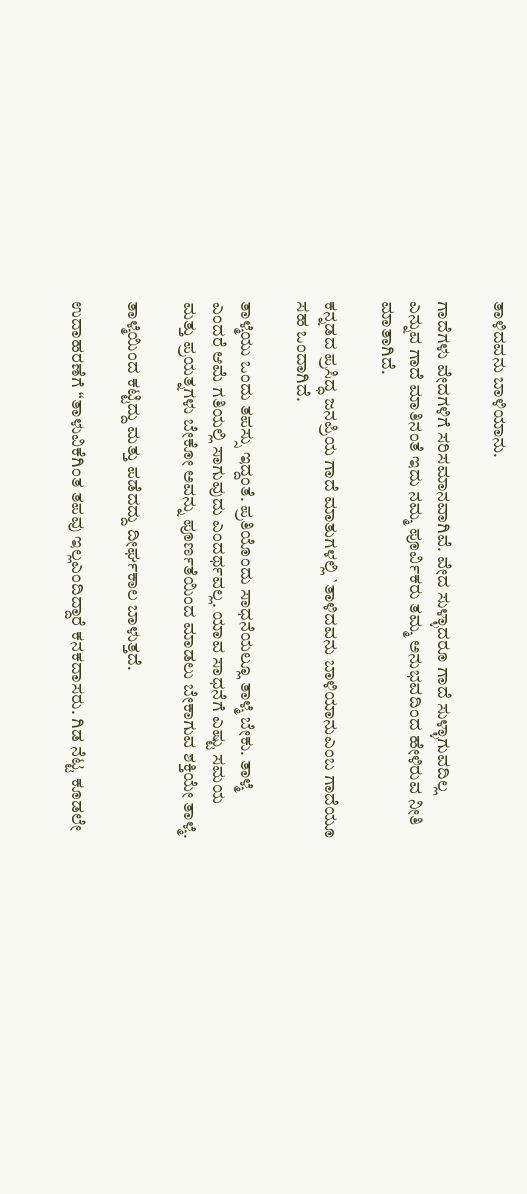ತಾಳಿದವನು ಬಾಳಿಯಾನು.

ಗಾದೆಗಳು ವೇದಗಳಿಗೆ ಸರಿಸಮಾನವಾಗಿವೆ. ವೇದ ಸುಳ್ಳಾದರೂ ಗಾದೆ ಸುಳ್ಳಾಗುವದಿಲ್ಲ ಎನ್ನುವ ಗಾದೆ ಮಾತಿನಂತೆ ಇದು ನಮ್ಮ ಪೂರ್ವಿಕರು ತಮ್ಮ ಅನುಭವದಿಂದ ಹೇಳಿರುವ ನೀತಿ ಮಾತಾಗಿದೆ.

ಕನ್ನಡದ ಪ್ರಸಿದ್ಧ ಜನಪ್ರಿಯ ಗಾದೆ ಮಾತುಗಳಲ್ಲಿ `ತಾಳಿದವನು ಬಾಳಿಯಾನುಎಂಬ ಗಾದೆಯೂ ಸಹ ಒಂದಾಗಿದೆ.

ತಾಳ್ಮೆಯು ಒಂದು ತಪಸ್ಸು ಇದ್ದಂತೆ. ಪ್ರತಿಯೊಂದು ಸಾಧನೆಯಲ್ಲೂ ತಾಳ್ಮೆ ಬೇಕು. ತಾಳ್ಮೆ ಎಂದರೆ ಆಮೆ ಗತಿಯಲ್ಲಿ ಸಾಗುವುದು ಎಂದರ್ಥವಲ್ಲ. ಯಾವ ಸಾಧನೆಗೆ ಎಷ್ಟು ಸಮಯ ಮತ್ತು ಪ್ರಯತ್ನಗಳು ಬೇಕೋ ಅವನ್ನು ಪೂರ್ಣತೆಯಿಂದ ಮಾಡಲು ಬೇಕಾಗುವ ಶಕ್ತಿಯೇ ತಾಳ್ಮೆ.

ತಾಳ್ಮೆಯಿಂದ ಕಟ್ಟಿದ್ದು ಮತ್ತು ಪಡೆದದ್ದು ದೀರ್ಘಕಾಲ ಬಾಳುತ್ತದೆ.

ಉದಾಹರಣೆಗೆ “ತಾಳುವಿಕೆಗಿಂತ ತಪವು ಇಲ್ಲಎಂದಿದ್ದಾರೆ ಕನಕದಾಸರು. ಗಿಡ ನೆಟ್ಟ ಕೂಡಲೇ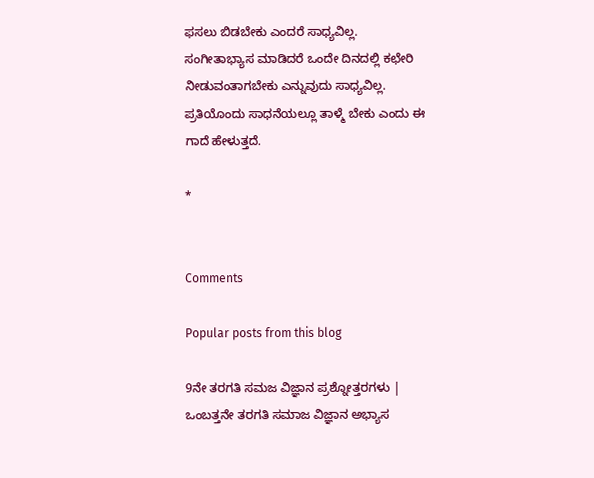ಫಸಲು ಬಿಡಬೇಕು ಎಂದರೆ ಸಾಧ್ಯವಿಲ್ಲ. ಸಂಗೀತಾಭ್ಯಾಸ ಮಾಡಿದರೆ ಒಂದೇ ದಿನದಲ್ಲಿ ಕಛೇರಿ ನೀಡುವಂತಾಗಬೇಕು ಎನ್ನುವುದು ಸಾಧ್ಯವಿಲ್ಲ. ಪ್ರತಿಯೊಂದು ಸಾಧನೆಯಲ್ಲೂ ತಾಳ್ಮೆ ಬೇಕು ಎಂದು ಈ ಗಾದೆ ಹೇಳುತ್ತದೆ.

*


Comments

Popular posts from this blog

9ನೇ ತರಗತಿ ಸಮಜ ವಿಜ್ಞಾನ ಪ್ರಶ್ನೋತ್ತರಗಳು | ಒಂಬತ್ತನೇ ತರಗತಿ ಸಮಾಜ ವಿಜ್ಞಾನ ಅಭ್ಯಾಸ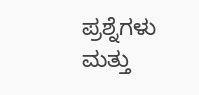ಪ್ರಶ್ನೆಗಳು ಮತ್ತು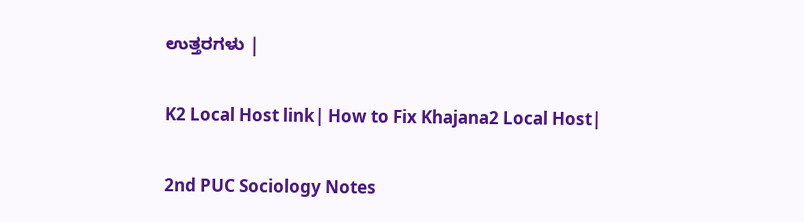ಉತ್ತರಗಳು |

K2 Local Host link| How to Fix Khajana2 Local Host|

2nd PUC Sociology Notes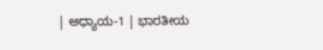| ಅಧ್ಯಾಯ-1 | ಭಾರತೀಯ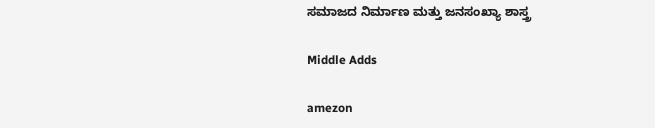ಸಮಾಜದ ನಿರ್ಮಾಣ ಮತ್ತು ಜನಸಂಖ್ಯಾ ಶಾಸ್ತ್ರ

Middle Adds

amezon